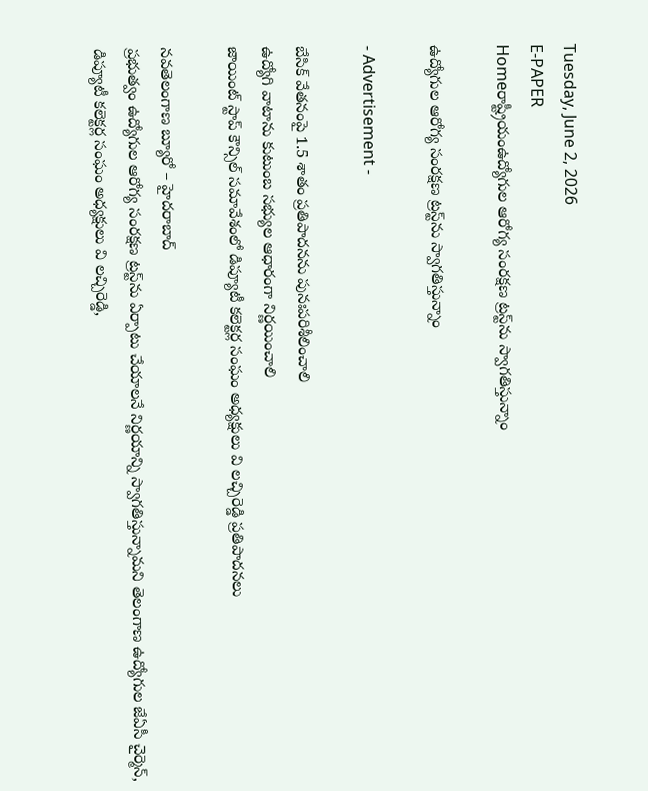Tuesday, June 2, 2026
E-PAPER
Homeరాష్ట్రీయంఉద్యోగుల ఆరోగ్య సంరక్షణ ట్రస్ట్‌ను స్వాగతిస్తున్నాం

ఉద్యోగుల ఆరోగ్య సంరక్షణ ట్రస్ట్‌ను స్వాగతిస్తున్నాం

- Advertisement -

బేసిక్‌ వేతనంపై 1.5 శాతం ప్రతిపాదనను పునఃపరిశీలించాలి
ఉద్యోగి వాటాను కుటుంబ సభ్యుల ఆధారంగా నిర్ణయించాలి
జాయింట్ స్టాప్ కౌన్సిల్ స‌మావేశంలో డిప్యూటీ క‌లెక్ట‌ర్ల సంఘం అధ్య‌క్షులు వి ల‌చ్చిరెడ్డి ప్రతిపాదనలు

నవతెలంగాణ బ్యూరో – హైదరాబాద్‌
ప్రభుత్వం ఉద్యోగుల ఆరోగ్య సంరక్షణ ట్రస్ట్‌ను ఏర్పాటు చేయాలనే నిర్ణయాన్ని స్వాగతిస్తున్నామ‌ని తెలంగాణ ఉద్యోగుల జేఏసీ చైర్మెన్, డిప్యూటీ కలెక్టర్ల సంఘం అధ్యక్ష‍ులు వి ల‌చ్చిరెడ్డి,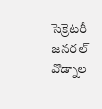సెక్రెట‌రీ జ‌న‌ర‌ల్ వొడ్నాల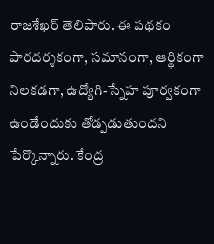రాజ‌శేఖ‌ర్ తెలిపారు. ఈ పథకం పారదర్శకంగా, సమానంగా, ఆర్థికంగా నిలకడగా, ఉద్యోగి-స్నేహ పూర్వకంగా ఉండేందుకు తోడ్ప‌డుతుంద‌ని పేర్కొన్నారు. కేంద్ర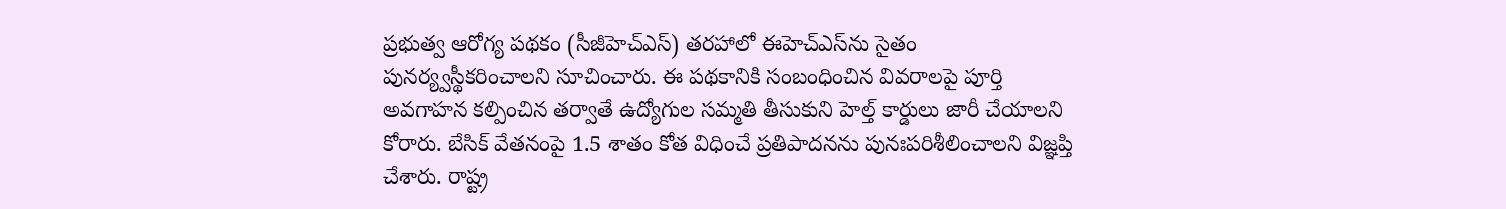ప్ర‌భుత్వ ఆరోగ్య ప‌థ‌కం (సీజీహెచ్ఎస్‌) త‌ర‌హాలో ఈహెచ్ఎస్‌ను సైతం పునర్య్వస్థీక‌రించాల‌ని సూచించారు. ఈ పథకానికి సంబంధించిన వివరాలపై పూర్తి అవగాహన కల్పించిన తర్వాతే ఉద్యోగుల సమ్మతి తీసుకుని హెల్త్ కార్డులు జారీ చేయాలని కోరారు. బేసిక్‌ వేతనంపై 1.5 శాతం కోత విధించే ప్రతిపాదనను పునఃపరిశీలించాలని విజ్ఞప్తి చేశారు. రాష్ట్ర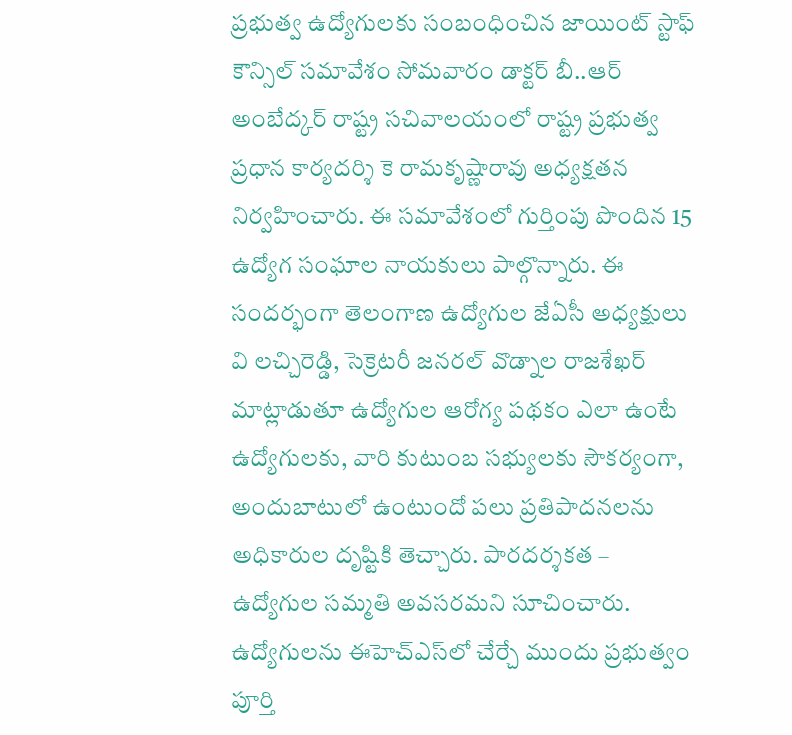ప్రభుత్వ ఉద్యోగులకు సంబంధించిన జాయింట్ స్టాఫ్ కౌన్సిల్ సమావేశం సోమ‌వారం డాక్టర్ బీ..ఆర్ అంబేద్కర్ రాష్ట్ర సచివాలయంలో రాష్ట్ర ప్రభుత్వ ప్రధాన కార్యదర్శి కె రామకృష్ణారావు అధ్యక్షతన నిర్వహించారు. ఈ స‌మావేశంలో గుర్తింపు పొందిన 15 ఉద్యోగ సంఘాల నాయ‌కులు పాల్గొన్నారు. ఈ సంద‌ర్భంగా తెలంగాణ ఉద్యోగుల జేఏసీ అధ్యక్షులు వి ల‌చ్చిరెడ్డి, సెక్రెటరీ జనరల్ వొడ్నాల రాజ‌శేఖ‌ర్ మాట్లాడుతూ ఉద్యోగుల ఆరోగ్య ప‌థ‌కం ఎలా ఉంటే ఉద్యోగుల‌కు, వారి కుటుంబ స‌భ్యుల‌కు సౌక‌ర్యంగా, అందుబాటులో ఉంటుందో ప‌లు ప్ర‌తిపాద‌న‌ల‌ను అధికారుల దృష్టికి తెచ్చారు. పారదర్శకత – ఉద్యోగుల సమ్మతి అవసరమని సూచించారు. ఉద్యోగులను ఈహెచ్ఎస్‌లో చేర్చే ముందు ప్రభుత్వం పూర్తి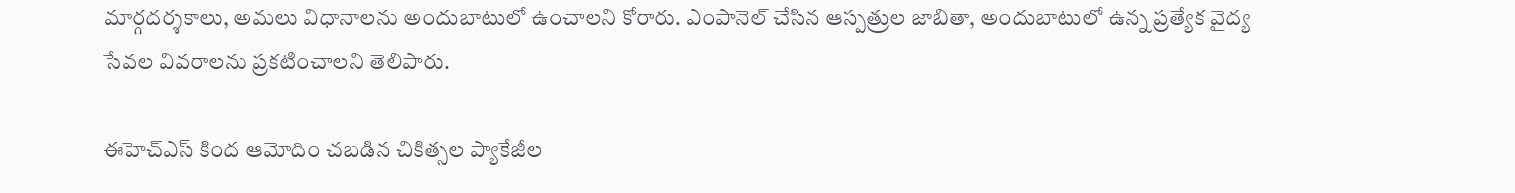మార్గదర్శకాలు, అమలు విధానాలను అందుబాటులో ఉంచాలని కోరారు. ఎంపానెల్ చేసిన ఆస్పత్రుల జాబితా, అందుబాటులో ఉన్న ప్రత్యేక వైద్య సేవల వివ‌రాలను ప్రకటించాలని తెలిపారు.

ఈహెచ్ఎస్‌ కింద ఆమోదిం చబడిన చికిత్సల‌ ప్యాకేజీల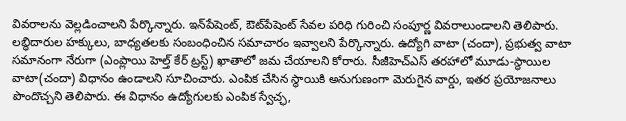వివరాలను వెల్లడించాలని పేర్కొన్నారు. ఇన్‌పేషెంట్, ఔట్‌పేషెంట్ సేవల పరిధి గురించి సంపూర్ణ వివ‌రాలుండాలని తెలిపారు. లబ్ధిదారుల హక్కులు, బాధ్యతలకు సంబంధించిన స‌మాచారం ఇవ్వాలని పేర్కొన్నారు. ఉద్యోగి వాటా (చందా), ప్రభుత్వ వాటా సమానంగా నేరుగా (ఎంప్లాయి హెల్త్ కేర్ ట్ర‌స్ట్‌) ఖాతాలో జమ చేయాలని కోరారు. సీజీహెచ్ఎస్‌ తరహాలో మూడు-స్థాయిల వాటా(చందా) విధానం ఉండాలని సూచించారు. ఎంపిక చేసిన స్థాయికి అనుగుణంగా మెరుగైన వార్డు, ఇతర ప్రయోజనాలు పొందొచ్చని తెలిపారు. ఈ విధానం ఉద్యోగులకు ఎంపిక స్వేచ్ఛ,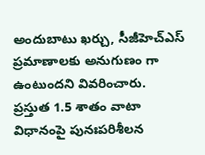అందుబాటు ఖర్చు, సీజీహెచ్ఎస్ ప్రమాణాలకు అనుగుణం గా ఉంటుందని వివరించారు. ప్రస్తుత 1.5 శాతం వాటా విధానంపై పునఃపరిశీలన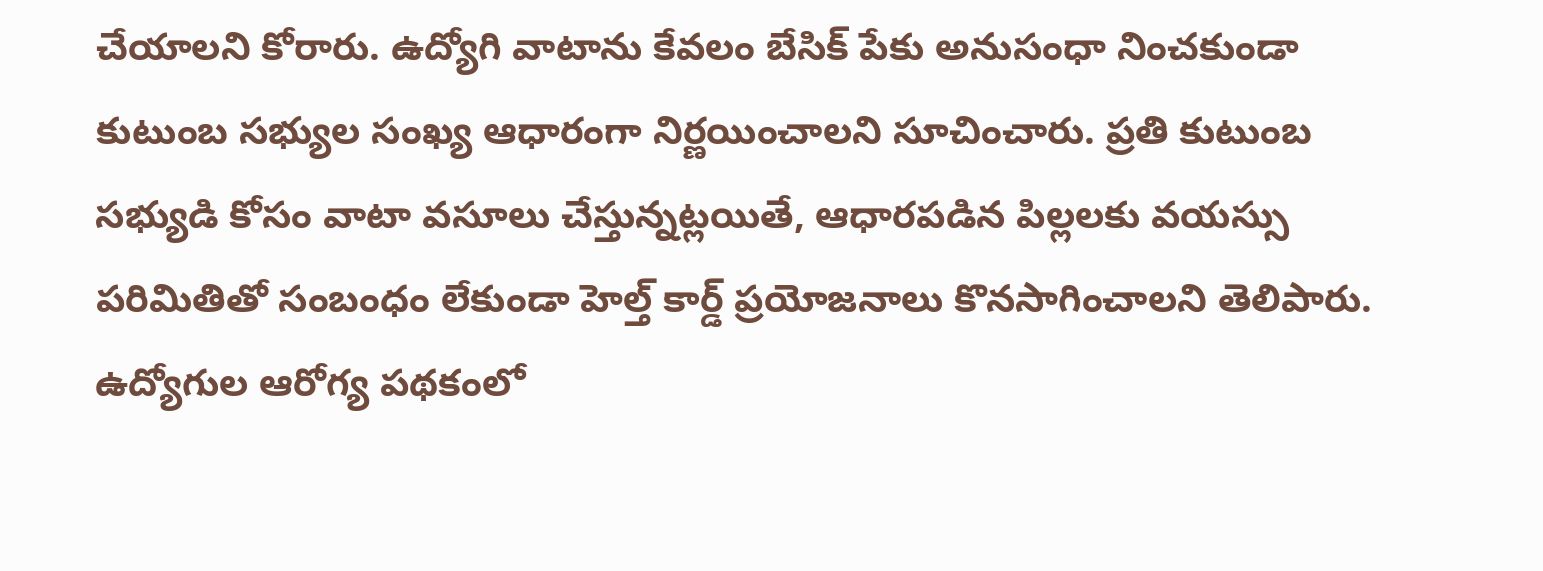చేయాలని కోరారు. ఉద్యోగి వాటాను కేవలం బేసిక్ పేకు అనుసంధా నించకుండా కుటుంబ సభ్యుల సంఖ్య ఆధారంగా నిర్ణయించాలని సూచించారు. ప్రతి కుటుంబ సభ్యుడి కోసం వాటా వసూలు చేస్తున్నట్లయితే, ఆధారపడిన పిల్లలకు వయస్సు పరిమితితో సంబంధం లేకుండా హెల్త్ కార్డ్ ప్రయోజనాలు కొనసాగించాలని తెలిపారు. ఉద్యోగుల ఆరోగ్య పథకంలో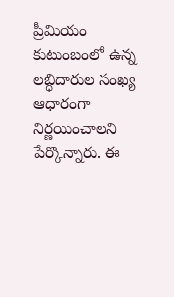ప్రీమియం కుటుంబంలో ఉన్న లబ్ధిదారుల సంఖ్య ఆధారంగా నిర్ణయించాలని పేర్కొన్నారు. ఈ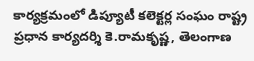కార్యక్రమంలో డిప్యూటీ క‌లెక్ట‌ర్ల సంఘం రాష్ట్ర ప్ర‌ధాన కార్య‌ద‌ర్శి కె.రామ‌కృష్ణ‌, తెలంగాణ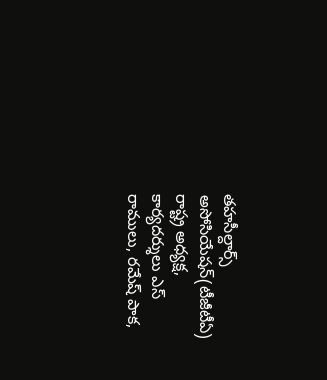త‌హ‌సీల్దార్స్ అసోసియేషన్‌(టీజీటీఏ) రాష్ట్ర అధ్య‌క్ష‌, కార్య‌ద‌ర్శులు ఎస్‌ రాములు, ర‌మేష్ పాక‌,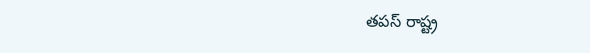తపస్‌ ‌రాష్ట్ర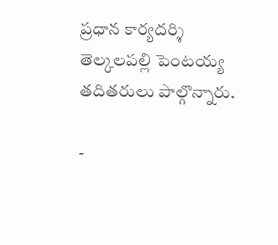ప్ర‌ధాన కార్య‌ద‌ర్శి తెల్కలపల్లి పెంట‌య్య తదితరులు పాల్గొన్నారు.

-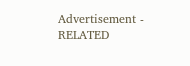Advertisement -
RELATED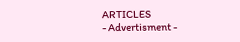ARTICLES
- Advertisment -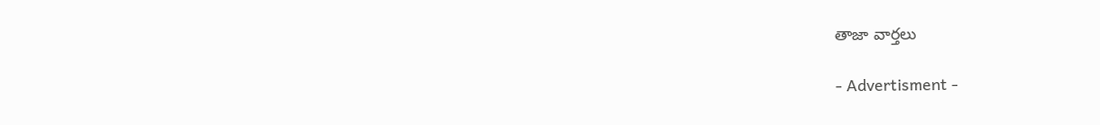తాజా వార్తలు

- Advertisment -